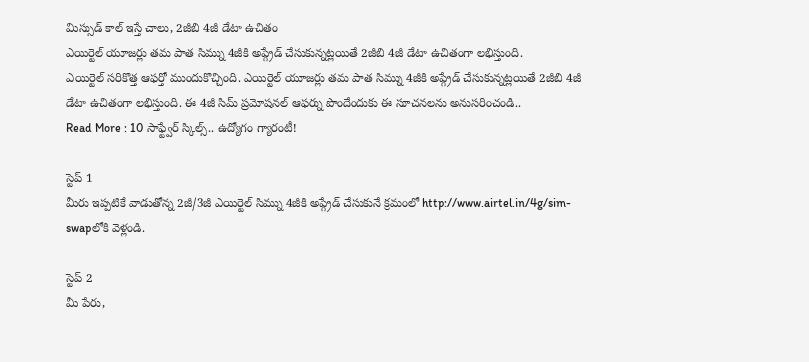మిస్సుడ్ కాల్ ఇస్తే చాలు, 2జీబి 4జీ డేటా ఉచితం
ఎయిర్టెల్ యూజర్లు తమ పాత సిమ్ను 4జీకి అప్గ్రేడ్ చేసుకున్నట్లయితే 2జీబి 4జీ డేటా ఉచితంగా లభిస్తుంది.
ఎయిర్టెల్ సరికొత్త ఆఫర్తో ముందుకొచ్చింది. ఎయిర్టెల్ యూజర్లు తమ పాత సిమ్ను 4జీకి అప్గ్రేడ్ చేసుకున్నట్లయితే 2జీబి 4జీ డేటా ఉచితంగా లభిస్తుంది. ఈ 4జీ సిమ్ ప్రమోషనల్ ఆఫర్ను పొందేందుకు ఈ సూచనలను అనుసరించండి..
Read More : 10 సాఫ్ట్వేర్ స్కిల్స్.. ఉద్యోగం గ్యారంటీ!

స్టెప్ 1
మీరు ఇప్పటికే వాడుతోన్న 2జీ/3జీ ఎయిర్టెల్ సిమ్ను 4జీకి అప్గ్రేడ్ చేసుకునే క్రమంలో http://www.airtel.in/4g/sim-swapలోకి వెళ్లండి.

స్టెప్ 2
మీ పేరు,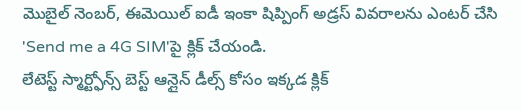మొబైల్ నెంబర్, ఈమెయిల్ ఐడీ ఇంకా షిప్పింగ్ అడ్రస్ వివరాలను ఎంటర్ చేసి 'Send me a 4G SIM'పై క్లిక్ చేయండి.
లేటెస్ట్ స్మార్ట్ఫోన్స్ బెస్ట్ ఆన్లైన్ డీల్స్ కోసం ఇక్కడ క్లిక్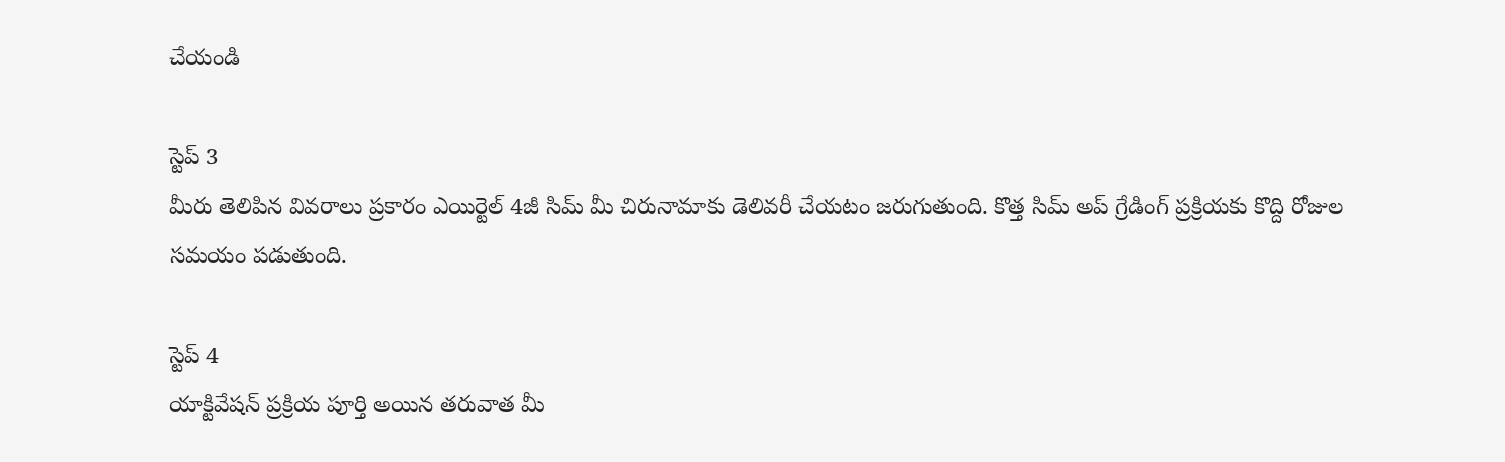చేయండి

స్టెప్ 3
మీరు తెలిపిన వివరాలు ప్రకారం ఎయిర్టెల్ 4జీ సిమ్ మీ చిరునామాకు డెలివరీ చేయటం జరుగుతుంది. కొత్త సిమ్ అప్ గ్రేడింగ్ ప్రక్రియకు కొద్ది రోజుల సమయం పడుతుంది.

స్టెప్ 4
యాక్టివేషన్ ప్రక్రియ పూర్తి అయిన తరువాత మీ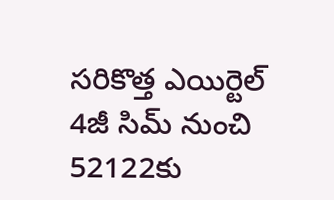సరికొత్త ఎయిర్టెల్ 4జీ సిమ్ నుంచి 52122కు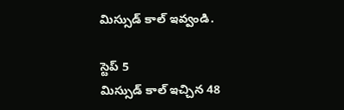మిస్సుడ్ కాల్ ఇవ్వండి.

స్టెప్ 5
మిస్సుడ్ కాల్ ఇచ్చిన 48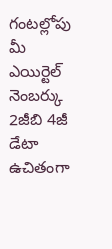గంటల్లోపు మీ ఎయిర్టెల్ నెంబర్కు 2జీబి 4జీ డేటా ఉచితంగా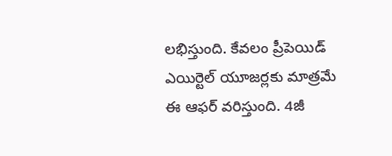లభిస్తుంది. కేవలం ప్రీపెయిడ్ ఎయిర్టెల్ యూజర్లకు మాత్రమే ఈ ఆఫర్ వరిస్తుంది. 4జీ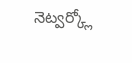నెట్వర్క్లో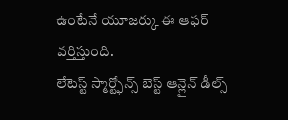ఉంటేనే యూజర్కు ఈ ఆఫర్ వర్తిస్తుంది.
లేటెస్ట్ స్మార్ట్ఫోన్స్ బెస్ట్ ఆన్లైన్ డీల్స్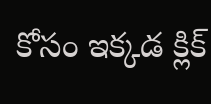కోసం ఇక్కడ క్లిక్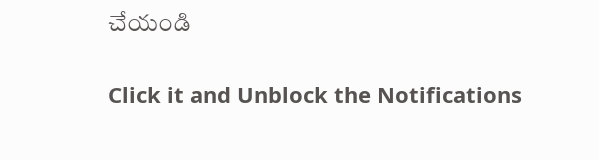చేయండి


Click it and Unblock the Notifications